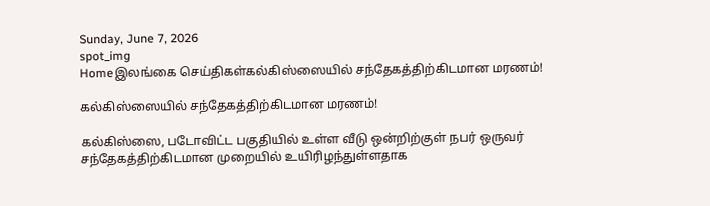Sunday, June 7, 2026
spot_img
Homeஇலங்கை செய்திகள்கல்கிஸ்ஸையில் சந்தேகத்திற்கிடமான மரணம்!

கல்கிஸ்ஸையில் சந்தேகத்திற்கிடமான மரணம்!

கல்கிஸ்ஸை, படோவிட்ட பகுதியில் உள்ள வீடு ஒன்றிற்குள் நபர் ஒருவர் சந்தேகத்திற்கிடமான முறையில் உயிரிழந்துள்ளதாக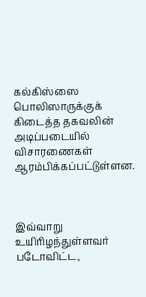கல்கிஸ்ஸை பொலிஸாருக்குக் கிடைத்த தகவலின் அடிப்படையில் விசாரணைகள் ஆரம்பிக்கப்பட்டுள்ளன.



இவ்வாறு உயிரிழந்துள்ளவர் படோவிட்ட,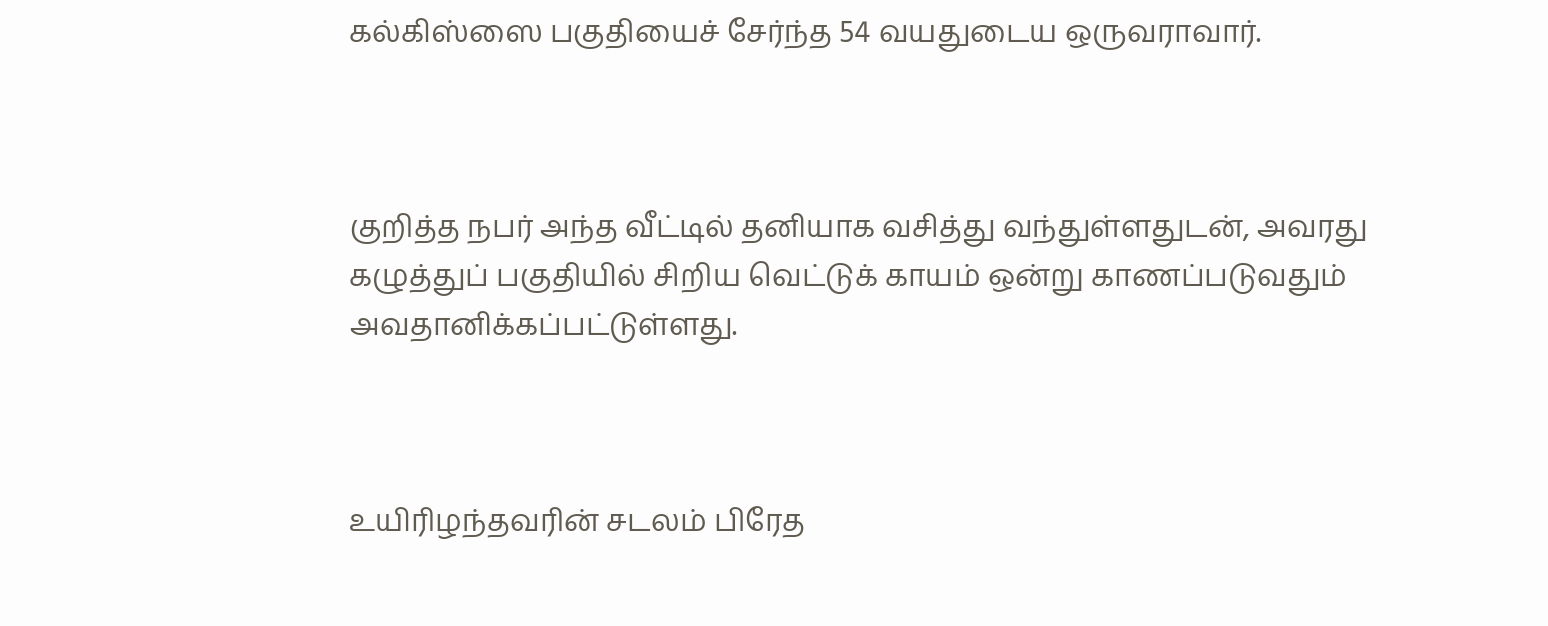கல்கிஸ்ஸை பகுதியைச் சேர்ந்த 54 வயதுடைய ஒருவராவார்.



குறித்த நபர் அந்த வீட்டில் தனியாக வசித்து வந்துள்ளதுடன், அவரது கழுத்துப் பகுதியில் சிறிய வெட்டுக் காயம் ஒன்று காணப்படுவதும் அவதானிக்கப்பட்டுள்ளது.



உயிரிழந்தவரின் சடலம் பிரேத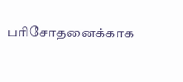பரிசோதனைக்காக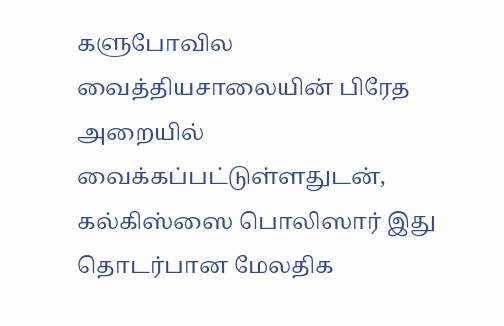களுபோவில வைத்தியசாலையின் பிரேத அறையில் வைக்கப்பட்டுள்ளதுடன், கல்கிஸ்ஸை பொலிஸார் இது தொடர்பான மேலதிக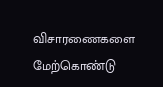விசாரணைகளை மேற்கொண்டு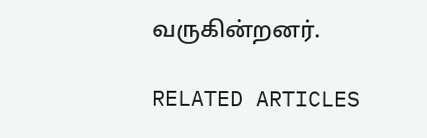வருகின்றனர்.

RELATED ARTICLES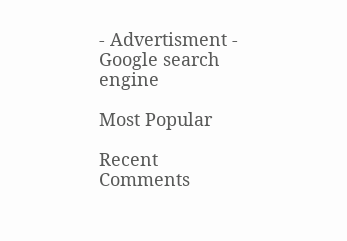- Advertisment -
Google search engine

Most Popular

Recent Comments